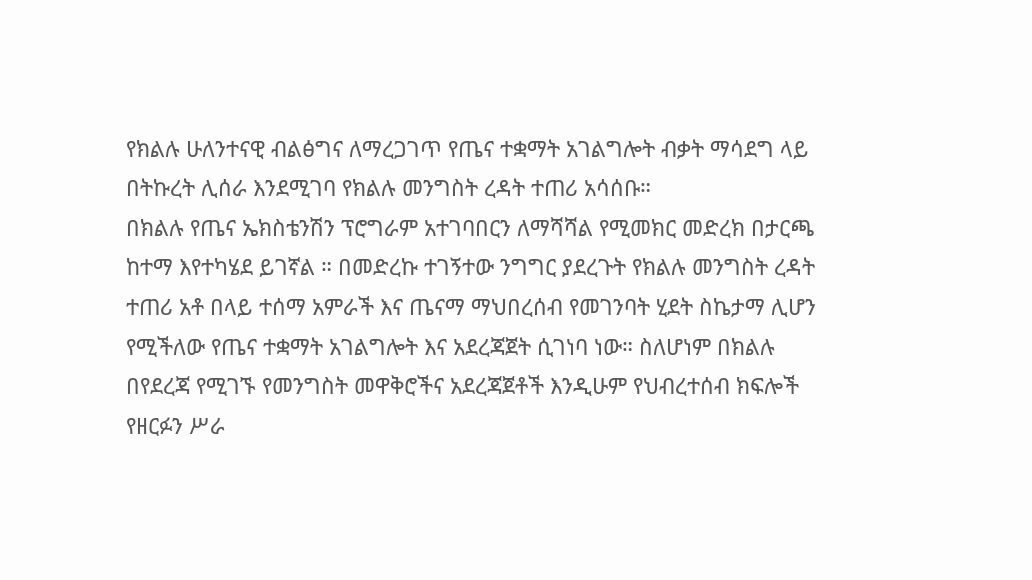የክልሉ ሁለንተናዊ ብልፅግና ለማረጋገጥ የጤና ተቋማት አገልግሎት ብቃት ማሳደግ ላይ በትኩረት ሊሰራ እንደሚገባ የክልሉ መንግስት ረዳት ተጠሪ አሳሰቡ።
በክልሉ የጤና ኤክስቴንሽን ፕሮግራም አተገባበርን ለማሻሻል የሚመክር መድረክ በታርጫ ከተማ እየተካሄደ ይገኛል ። በመድረኩ ተገኝተው ንግግር ያደረጉት የክልሉ መንግስት ረዳት ተጠሪ አቶ በላይ ተሰማ አምራች እና ጤናማ ማህበረሰብ የመገንባት ሂደት ስኬታማ ሊሆን የሚችለው የጤና ተቋማት አገልግሎት እና አደረጃጀት ሲገነባ ነው። ስለሆነም በክልሉ በየደረጃ የሚገኙ የመንግስት መዋቅሮችና አደረጃጀቶች እንዲሁም የህብረተሰብ ክፍሎች የዘርፉን ሥራ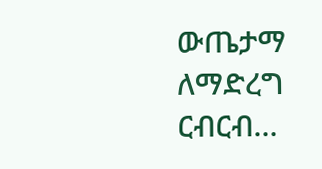ውጤታማ ለማድረግ ርብርብ…